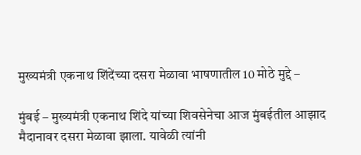मुख्यमंत्री एकनाथ शिंदेंच्या दसरा मेळावा भाषणातील 10 मोठे मुद्दे –

मुंबई – मुख्यमंत्री एकनाथ शिंदे यांच्या शिवसेनेचा आज मुंबईतील आझाद मैदानावर दसरा मेळावा झाला. यावेळी त्यांनी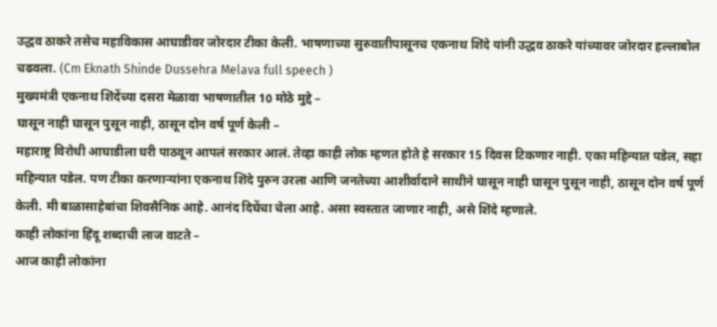उद्धव ठाकरे तसेच महाविकास आघाडीवर जोरदार टीका केली. भाषणाच्या सुरुवातीपासूनच एकनाथ शिंदे यांनी उद्धव ठाकरे यांच्यावर जोरदार हल्लाबोल चढवला. (Cm Eknath Shinde Dussehra Melava full speech )
मुख्यमंत्री एकनाथ शिंदेंच्या दसरा मेळावा भाषणातील 10 मोठे मुद्दे –
घासून नाही घासून पुसून नाही, ठासून दोन वर्ष पूर्ण केली –
महाराष्ट्र विरोधी आघाडीला घरी पाठवून आपलं सरकार आलं. तेव्हा काही लोक म्हणत होते हे सरकार 15 दिवस टिकणार नाही. एका महिन्यात पडेल, सहा महिन्यात पडेल. पण टीका करणाऱ्यांना एकनाथ शिंदे पुरुन उरला आणि जनतेच्या आशीर्वादाने साथीने घासून नाही घासून पुसून नाही, ठासून दोन वर्ष पूर्ण केली. मी बाळासाहेबांचा शिवसैनिक आहे. आनंद दिघेंचा चेला आहे. असा स्वस्तात जाणार नाही, असे शिंदे म्हणाले.
काही लोकांना हिंदू शब्दाची लाज वाटते –
आज काही लोकांना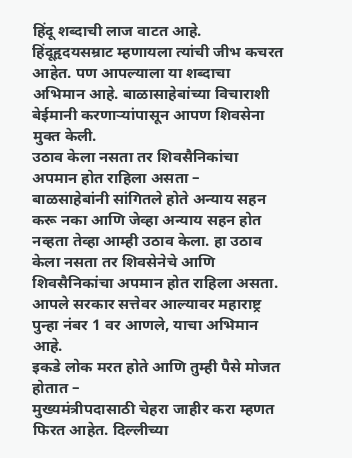हिंदू शब्दाची लाज वाटत आहे. हिंदूहृदयसम्राट म्हणायला त्यांची जीभ कचरत आहेत. पण आपल्याला या शब्दाचा अभिमान आहे. बाळासाहेबांच्या विचाराशी बेईमानी करणाऱ्यांपासून आपण शिवसेना मुक्त केली.
उठाव केला नसता तर शिवसैनिकांचा अपमान होत राहिला असता –
बाळसाहेबांनी सांगितले होते अन्याय सहन करू नका आणि जेव्हा अन्याय सहन होत नव्हता तेव्हा आम्ही उठाव केला. हा उठाव केला नसता तर शिवसेनेचे आणि शिवसैनिकांचा अपमान होत राहिला असता. आपले सरकार सत्तेवर आल्यावर महाराष्ट्र पुन्हा नंबर 1 वर आणले, याचा अभिमान आहे.
इकडे लोक मरत होते आणि तुम्ही पैसे मोजत होतात –
मुख्यमंत्रीपदासाठी चेहरा जाहीर करा म्हणत फिरत आहेत. दिल्लीच्या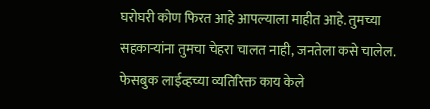घरोघरी कोण फिरत आहे आपल्याला माहीत आहे. तुमच्या सहकाऱ्यांना तुमचा चेहरा चालत नाही, जनतेला कसे चालेल. फेसबुक लाईव्हच्या व्यतिरिक्त काय केले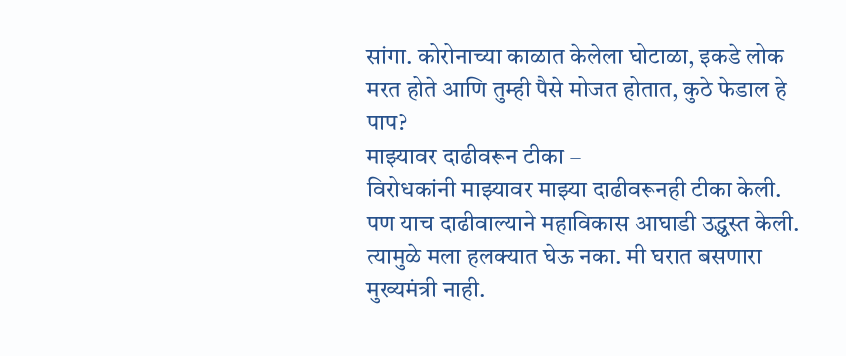सांगा. कोरोनाच्या काळात केलेला घोटाळा, इकडे लोक मरत होते आणि तुम्ही पैसे मोजत होतात, कुठे फेडाल हे पाप?
माझ्यावर दाढीवरून टीका –
विरोधकांनी माझ्यावर माझ्या दाढीवरूनही टीका केली. पण याच दाढीवाल्याने महाविकास आघाडी उद्ध्वस्त केली. त्यामुळे मला हलक्यात घेऊ नका. मी घरात बसणारा मुख्यमंत्री नाही.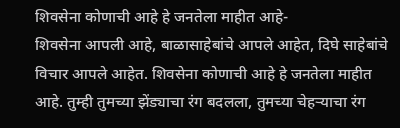शिवसेना कोणाची आहे हे जनतेला माहीत आहे-
शिवसेना आपली आहे, बाळासाहेबांचे आपले आहेत, दिघे साहेबांचे विचार आपले आहेत. शिवसेना कोणाची आहे हे जनतेला माहीत आहे. तुम्ही तुमच्या झेंड्याचा रंग बदलला, तुमच्या चेहऱ्याचा रंग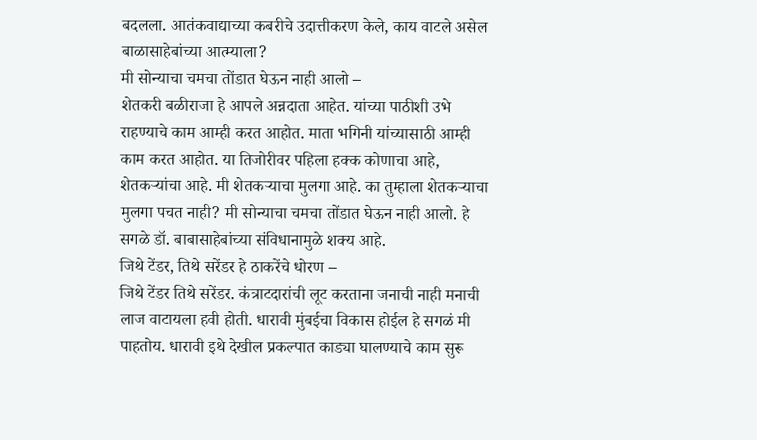बदलला. आतंकवाद्याच्या कबरीचे उदात्तीकरण केले, काय वाटले असेल बाळासाहेबांच्या आत्म्याला?
मी सोन्याचा चमचा तोंडात घेऊन नाही आलो –
शेतकरी बळीराजा हे आपले अन्नदाता आहेत. यांच्या पाठीशी उभे राहण्याचे काम आम्ही करत आहोत. माता भगिनी यांच्यासाठी आम्ही काम करत आहोत. या तिजोरीवर पहिला हक्क कोणाचा आहे, शेतकऱ्यांचा आहे. मी शेतकऱ्याचा मुलगा आहे. का तुम्हाला शेतकऱ्याचा मुलगा पचत नाही? मी सोन्याचा चमचा तोंडात घेऊन नाही आलो. हे सगळे डॉ. बाबासाहेबांच्या संविधानामुळे शक्य आहे.
जिथे टेंडर, तिथे सरेंडर हे ठाकरेंचे धोरण –
जिथे टेंडर तिथे सरेंडर. कंत्राटदारांची लूट करताना जनाची नाही मनाची लाज वाटायला हवी होती. धारावी मुंबईचा विकास होईल हे सगळं मी पाहतोय. धारावी इथे देखील प्रकल्पात काड्या घालण्याचे काम सुरू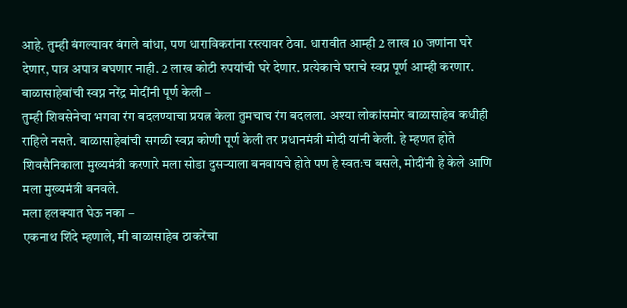आहे. तुम्ही बंगल्यावर बंगले बांधा, पण धाराविकरांना रस्त्यावर ठेवा. धारावीत आम्ही 2 लाख 10 जणांना घरे देणार, पात्र अपात्र बघणार नाही. 2 लाख कोटी रुपयांची घरे देणार. प्रत्येकाचे घराचे स्वप्न पूर्ण आम्ही करणार.
बाळासाहेबांची स्वप्न नरेंद्र मोदींनी पूर्ण केली –
तुम्ही शिवसेनेचा भगवा रंग बदलण्याचा प्रयत्न केला तुमचाच रंग बदलला. अश्या लोकांसमोर बाळासाहेब कधीही राहिले नसते. बाळासाहेबांची सगळी स्वप्न कोणी पूर्ण केली तर प्रधानमंत्री मोदी यांनी केली. हे म्हणत होते शिवसैनिकाला मुख्यमंत्री करणारे मला सोडा दुसऱ्याला बनवायचे होते पण हे स्वतःच बसले, मोदींनी हे केले आणि मला मुख्यमंत्री बनवले.
मला हलक्यात घेऊ नका –
एकनाथ शिंदे म्हणाले, मी बाळासाहेब ठाकरेंचा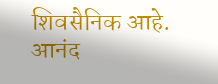शिवसैनिक आहे. आनंद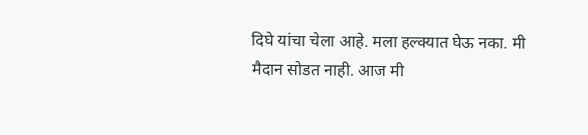दिघे यांचा चेला आहे. मला हल्क्यात घेऊ नका. मी मैदान सोडत नाही. आज मी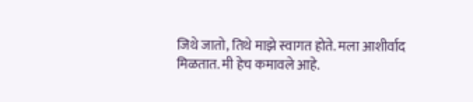जिथे जातो, तिथे माझे स्वागत होते. मला आशीर्वाद मिळतात. मी हेच कमावले आहे.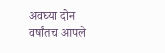अवघ्या दोन वर्षांतच आपले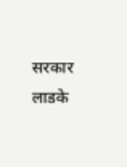सरकार लाडके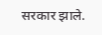सरकार झाले.